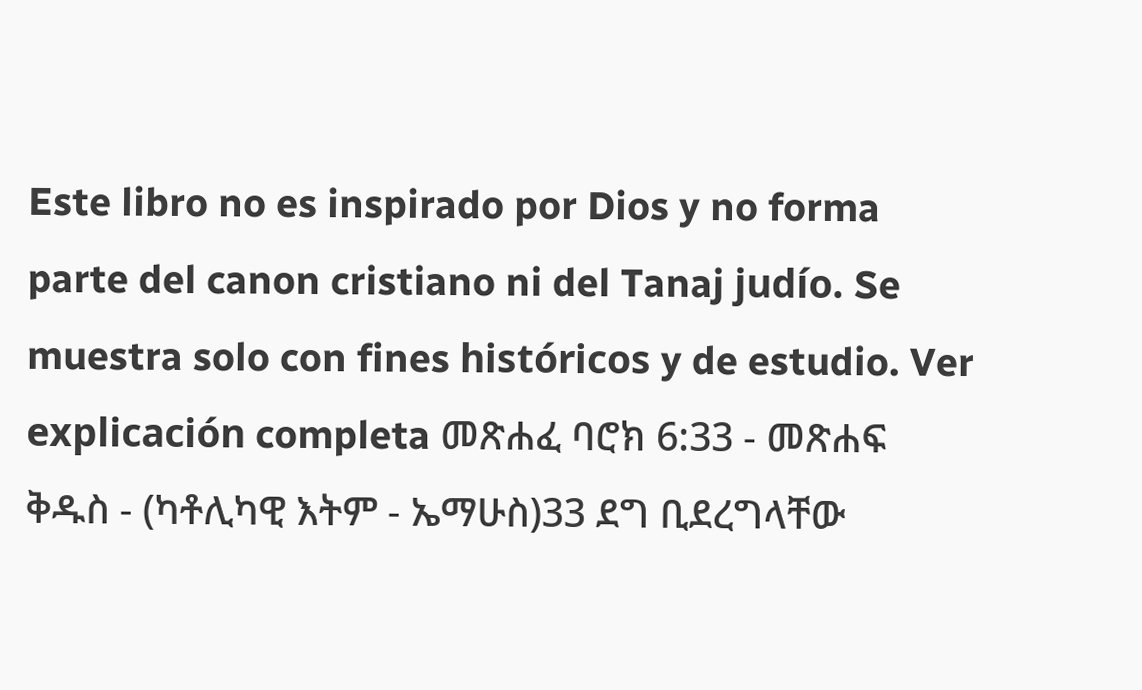Este libro no es inspirado por Dios y no forma parte del canon cristiano ni del Tanaj judío. Se muestra solo con fines históricos y de estudio. Ver explicación completa መጽሐፈ ባሮክ 6:33 - መጽሐፍ ቅዱስ - (ካቶሊካዊ እትም - ኤማሁስ)33 ደግ ቢደረግላቸው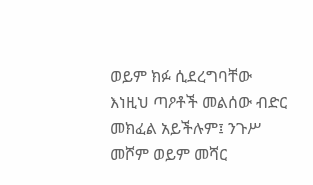ወይም ክፉ ሲደረግባቸው እነዚህ ጣዖቶች መልሰው ብድር መክፈል አይችሉም፤ ንጉሥ መሾም ወይም መሻር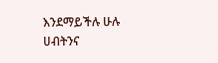እንደማይችሉ ሁሉ ሀብትንና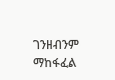ገንዘብንም ማከፋፈል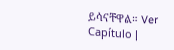ይሳናቸዋል። Ver Capítulo |